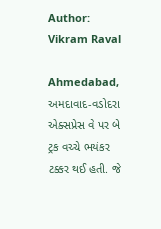Author: Vikram Raval

Ahmedabad,  અમદાવાદ-વડોદરા એક્સપ્રેસ વે પર બે ટ્રક વચ્ચે ભયંકર ટક્કર થઈ હતી. જે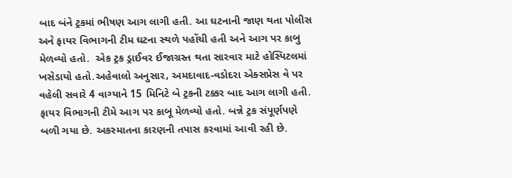બાદ બંને ટ્રકમાં ભીષણ આગ લાગી હતી. આ ઘટનાની જાણ થતા પોલીસ અને ફાયર વિભાગની ટીમ ઘટના સ્થળે પહોંચી હતી અને આગ પર કાબુ મેળવ્યો હતો.  એક ટ્રક ડ્રાઈવર ઈજાગ્રસ્ત થતા સારવાર માટે હોસ્પિટલમાં ખસેડાયો હતો.અહેવાલો અનુસાર, અમદાવાદ-વડોદરા એક્સપ્રેસ વે પર વહેલી સવારે 4 વાગ્યાને 15 મિનિટે બે ટ્રકની ટક્કર બાદ આગ લાગી હતી. ફાયર વિભાગની ટીમે આગ પર કાબૂ મેળવ્યો હતો. બન્ને ટ્રક સંપૂર્ણપણે બળી ગયા છે. અકસ્માતના કારણની તપાસ કરવામાં આવી રહી છે.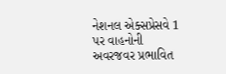નેશનલ એક્સપ્રેસવે 1 પર વાહનોની અવરજવર પ્રભાવિત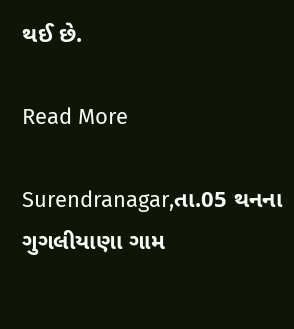થઈ છે.

Read More

Surendranagar,તા.05 થનના ગુગલીયાણા ગામ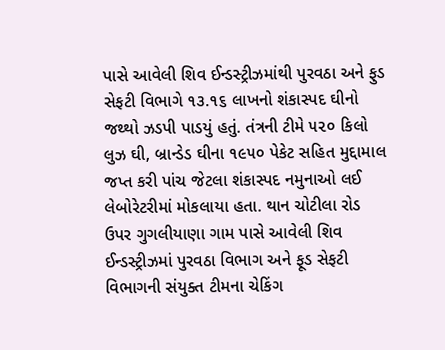પાસે આવેલી શિવ ઈન્ડસ્ટ્રીઝમાંથી પુરવઠા અને ફુડ સેફટી વિભાગે ૧૩.૧૬ લાખનો શંકાસ્પદ ઘીનો જથ્થો ઝડપી પાડયું હતું. તંત્રની ટીમે ૫૨૦ કિલો લુઝ ઘી, બ્રાન્ડેડ ઘીના ૧૯૫૦ પેકેટ સહિત મુદ્દામાલ જપ્ત કરી પાંચ જેટલા શંકાસ્પદ નમુનાઓ લઈ લેબોરેટરીમાં મોકલાયા હતા. થાન ચોટીલા રોડ ઉપર ગુગલીયાણા ગામ પાસે આવેલી શિવ ઈન્ડસ્ટ્રીઝમાં પુરવઠા વિભાગ અને ફૂડ સેફટી વિભાગની સંયુક્ત ટીમના ચેકિંગ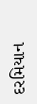દરમિયાન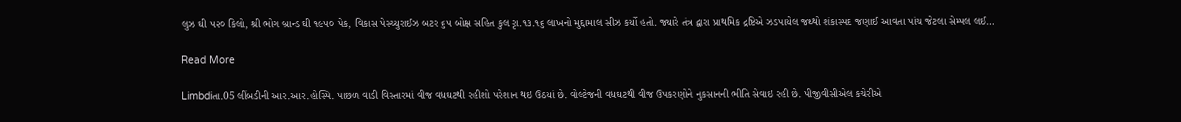લુઝ ઘી ૫૨૦ કિલો, શ્રી ભોગ બ્રાન્ડ ઘી ૧૯૫૦ પેક, વિકાસ પેસ્ચ્યુરાઈઝ બટર ૬૫ બોક્ષ સહિત કુલ રૃા.૧૩.૧૬ લાખનો મુદ્દામાલ સીઝ કર્યો હતો. જ્યારે તંત્ર દ્વારા પ્રાથમિક દ્રષ્ટિએ ઝડપાયેલ જથ્થો શંકાસ્પદ જણાઈ આવતા પાંચ જેટલા સેમ્પલ લઈ…

Read More

Limbdiતા.05 લીંબડીની આર.આર.હોસ્પિ. પાછળ વાડી વિસ્તારમાં વીજ વધઘટથી રહીશો પરેશાન થઇ ઉઠયાં છે. વોલ્ટેજની વધઘટથી વીજ ઉપકરણોને નુકસાનની ભીતિ સેવાઇ રહી છે. પીજીવીસીએલ કચેરીએ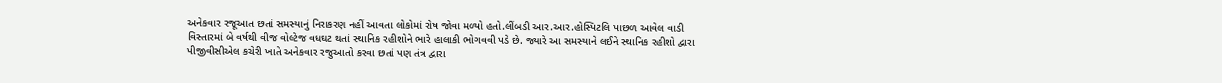અનેકવાર રજૂઆત છતાં સમસ્યાનું નિરાકરણ નહીં આવતા લોકોમાં રોષ જોવા મળ્યો હતો.લીંબડી આર.આર.હોસ્પિટલિ પાછળ આવેલ વાડી વિસ્તારમાં બે વર્ષથી વીજ વોલ્ટેજ વધઘટ થતાં સ્થાનિક રહીશોને ભારે હાલાકી ભોગવવી પડે છે. જ્યારે આ સમસ્યાને લઈને સ્થાનિક રહીશો દ્વારા પીજીવીસીએલ કચેરી ખાતે અનેકવાર રજુઆતો કરવા છતાં પણ તંત્ર દ્વારા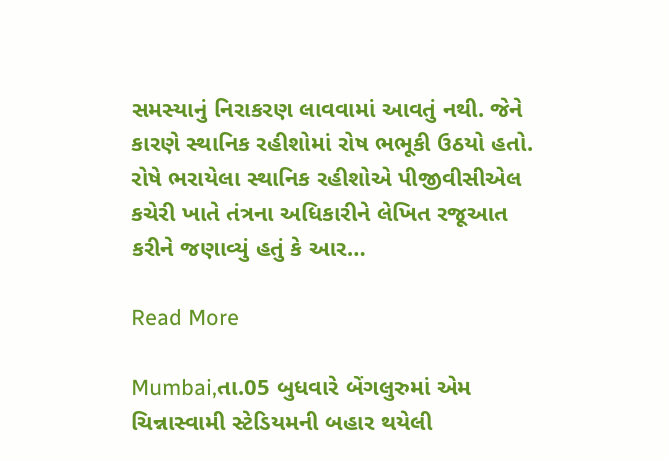સમસ્યાનું નિરાકરણ લાવવામાં આવતું નથી. જેને કારણે સ્થાનિક રહીશોમાં રોષ ભભૂકી ઉઠયો હતો. રોષે ભરાયેલા સ્થાનિક રહીશોએ પીજીવીસીએલ કચેરી ખાતે તંત્રના અધિકારીને લેખિત રજૂઆત કરીને જણાવ્યું હતું કે આર…

Read More

Mumbai,તા.05 બુધવારે બેંગલુરુમાં એમ ચિન્નાસ્વામી સ્ટેડિયમની બહાર થયેલી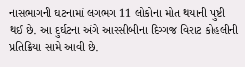નાસભાગની ઘટનામાં લગભગ 11 લોકોના મોત થયાની પુષ્ટી થઈ છે. આ દુર્ઘટના અંગે આરસીબીના દિગ્ગજ વિરાટ કોહલીની પ્રતિક્રિયા સામે આવી છે.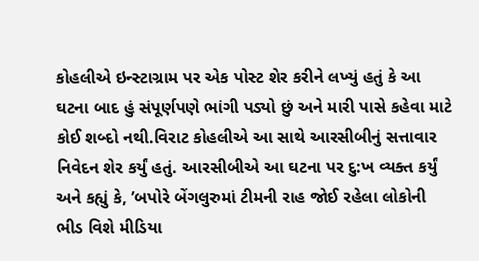કોહલીએ ઇન્સ્ટાગ્રામ પર એક પોસ્ટ શેર કરીને લખ્યું હતું કે આ ઘટના બાદ હું સંપૂર્ણપણે ભાંગી પડ્યો છું અને મારી પાસે કહેવા માટે કોઈ શબ્દો નથી.વિરાટ કોહલીએ આ સાથે આરસીબીનું સત્તાવાર નિવેદન શેર કર્યું હતું. આરસીબીએ આ ઘટના પર દુ:ખ વ્યક્ત કર્યું અને કહ્યું કે, ’બપોરે બેંગલુરુમાં ટીમની રાહ જોઈ રહેલા લોકોની ભીડ વિશે મીડિયા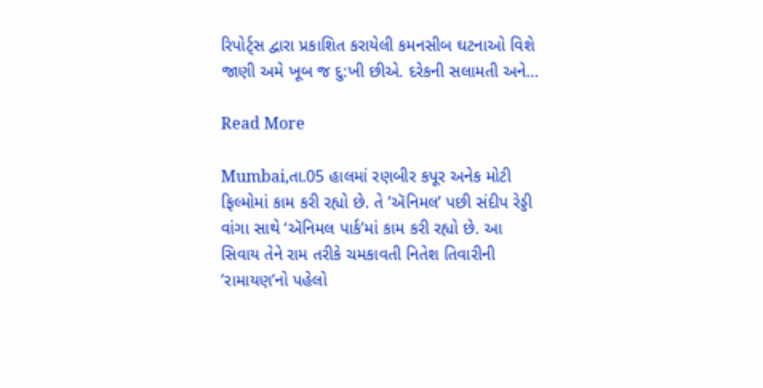રિપોર્ટ્સ દ્વારા પ્રકાશિત કરાયેલી કમનસીબ ઘટનાઓ વિશે જાણી અમે ખૂબ જ દુ:ખી છીએ. દરેકની સલામતી અને…

Read More

Mumbai,તા.05 હાલમાં રણબીર કપૂર અનેક મોટી ફિલ્મોમાં કામ કરી રહ્યો છે. તે ’ઍનિમલ’ પછી સંદીપ રેડ્ડી વાંગા સાથે ‘ઍનિમલ પાર્ક’માં કામ કરી રહ્યો છે. આ સિવાય તેને રામ તરીકે ચમકાવતી નિતેશ તિવારીની ’રામાયણ’નો પહેલો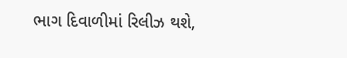ભાગ દિવાળીમાં રિલીઝ થશે,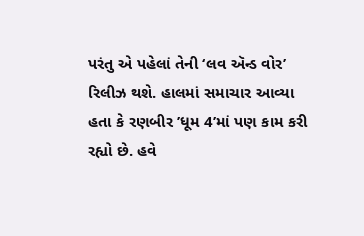પરંતુ એ પહેલાં તેની ‘લવ ઍન્ડ વોર’ રિલીઝ થશે. હાલમાં સમાચાર આવ્યા હતા કે રણબીર ’ધૂમ 4’માં પણ કામ કરી રહ્યો છે. હવે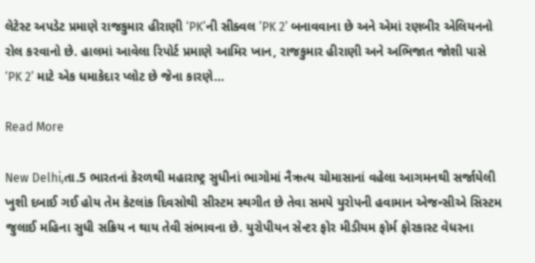લેટેસ્ટ અપડેટ પ્રમાણે રાજકુમાર હીરાણી ‘PK’ની સીક્વલ ’PK 2’ બનાવવાના છે અને એમાં રણબીર એલિયનનો રોલ કરવાનો છે. હાલમાં આવેલા રિપોર્ટ પ્રમાણે આમિર ખાન, રાજકુમાર હીરાણી અને અભિજાત જોશી પાસે ‘PK 2’ માટે એક ધમાકેદાર પ્લોટ છે જેના કારણે…

Read More

New Delhi,તા.5 ભારતનાં કેરળથી મહારાષ્ટ્ર સુધીનાં ભાગોમાં નૈઋત્ય ચોમાસાનાં વહેલા આગમનથી સર્જાયેલી ખુશી દબાઈ ગઈ હોય તેમ કેટલાંક દિવસોથી સીસ્ટમ સ્થગીત છે તેવા સમયે યુરોપની હવામાન એજન્સીએ સિસ્ટમ જુલાઈ મહિના સુધી સક્રિય ન થાય તેવી સંભાવના છે. યુરોપીયન સેન્ટર ફોર મીડીયમ ફોર્મ ફોરકાસ્ટ વેધરના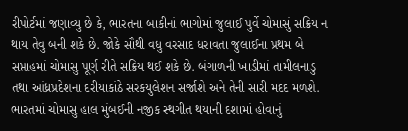રીપોર્ટમાં જણાવ્યુ છે કે, ભારતના બાકીનાં ભાગોમાં જુલાઈ પુર્વે ચોમાસું સક્રિય ન થાય તેવુ બની શકે છે. જોકે સૌથી વધુ વરસાદ ધરાવતા જુલાઈના પ્રથમ બે સપ્તાહમાં ચોમાસુ પૂર્ણ રીતે સક્રિય થઈ શકે છે. બંગાળની ખાડીમાં તામીલનાડુ તથા આંધ્રપ્રદેશના દરીયાકાંઠે સરકયુલેશન સર્જાશે અને તેની સારી મદદ મળશે.  ભારતમાં ચોમાસુ હાલ મુંબઈની નજીક સ્થગીત થયાની દશામાં હોવાનું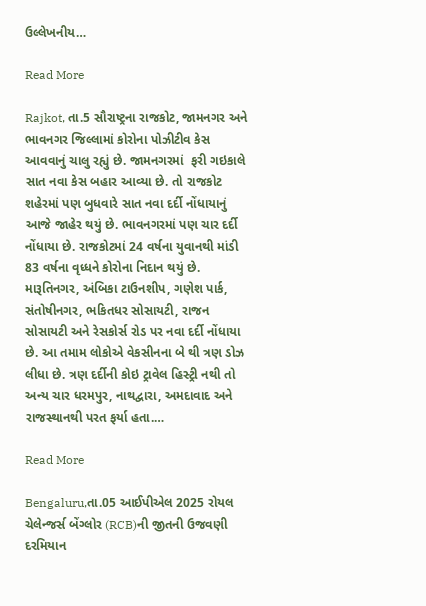ઉલ્લેખનીય…

Read More

Rajkot, તા.5 સૌરાષ્ટ્રના રાજકોટ, જામનગર અને ભાવનગર જિલ્લામાં કોરોના પોઝીટીવ કેસ આવવાનું ચાલુ રહ્યું છે. જામનગરમાં  ફરી ગઇકાલે સાત નવા કેસ બહાર આવ્યા છે. તો રાજકોટ શહેરમાં પણ બુધવારે સાત નવા દર્દી નોંધાયાનું આજે જાહેર થયું છે. ભાવનગરમાં પણ ચાર દર્દી નોંધાયા છે. રાજકોટમાં 24 વર્ષના યુવાનથી માંડી 83 વર્ષના વૃધ્ધને કોરોના નિદાન થયું છે. મારૂતિનગર, અંબિકા ટાઉનશીપ, ગણેશ પાર્ક, સંતોષીનગર, ભકિતધર સોસાયટી, રાજન સોસાયટી અને રેસકોર્સ રોડ પર નવા દર્દી નોંધાયા છે. આ તમામ લોકોએ વેકસીનના બે થી ત્રણ ડોઝ લીધા છે. ત્રણ દર્દીની કોઇ ટ્રાવેલ હિસ્ટ્રી નથી તો અન્ય ચાર ધરમપુર, નાથદ્વારા, અમદાવાદ અને રાજસ્થાનથી પરત ફર્યા હતા.…

Read More

Bengaluru,તા.05 આઈપીએલ 2025 રોયલ ચેલેન્જર્સ બેંગ્લોર (RCB)ની જીતની ઉજવણી દરમિયાન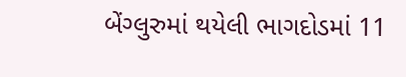બેંગ્લુરુમાં થયેલી ભાગદોડમાં 11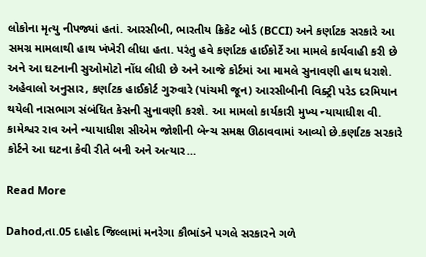લોકોના મૃત્યુ નીપજ્યાં હતાં. આરસીબી, ભારતીય ક્રિકેટ બોર્ડ (BCCI) અને કર્ણાટક સરકારે આ સમગ્ર મામલાથી હાથ ખંખેરી લીધા હતા. પરંતુ હવે કર્ણાટક હાઈકોર્ટે આ મામલે કાર્યવાહી કરી છે અને આ ઘટનાની સુઓમોટો નોંધ લીધી છે અને આજે કોર્ટમાં આ મામલે સુનાવણી હાથ ધરાશે. અહેવાલો અનુસાર, કર્ણાટક હાઈકોર્ટ ગુરુવારે (પાંચમી જૂન) આરસીબીની વિક્ટ્રી પરેડ દરમિયાન થયેલી નાસભાગ સંબંધિત કેસની સુનાવણી કરશે. આ મામલો કાર્યકારી મુખ્ય ન્યાયાધીશ વી. કામેશ્વર રાવ અને ન્યાયાધીશ સીએમ જોશીની બેન્ચ સમક્ષ ઊઠાવવામાં આવ્યો છે.કર્ણાટક સરકારે કોર્ટને આ ઘટના કેવી રીતે બની અને અત્યાર…

Read More

Dahod,તા.05 દાહોદ જિલ્લામાં મનરેગા કૌભાંડને પગલે સરકારને ગળે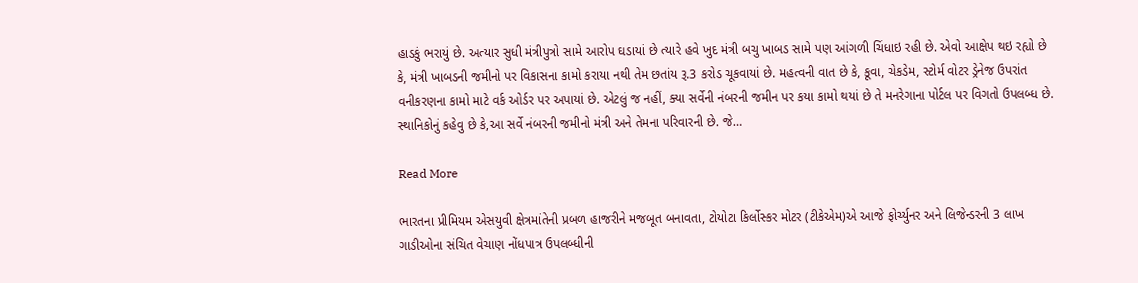હાડકું ભરાયું છે. અત્યાર સુધી મંત્રીપુત્રો સામે આરોપ ઘડાયાં છે ત્યારે હવે ખુદ મંત્રી બચુ ખાબડ સામે પણ આંગળી ચિંધાઇ રહી છે. એવો આક્ષેપ થઇ રહ્યો છે કે, મંત્રી ખાબડની જમીનો પર વિકાસના કામો કરાયા નથી તેમ છતાંય રૂ.3 કરોડ ચૂકવાયાં છે. મહત્વની વાત છે કે, કૂવા, ચેકડેમ, સ્ટોર્મ વોટર ડ્રેનેજ ઉપરાંત વનીકરણના કામો માટે વર્ક ઓર્ડર પર અપાયાં છે. એટલું જ નહીં, ક્યા સર્વેની નંબરની જમીન પર કયા કામો થયાં છે તે મનરેગાના પોર્ટલ પર વિગતો ઉપલબ્ધ છે. સ્થાનિકોનું કહેવુ છે કે,આ સર્વે નંબરની જમીનો મંત્રી અને તેમના પરિવારની છે. જે…

Read More

ભારતના પ્રીમિયમ એસયુવી ક્ષેત્રમાંતેની પ્રબળ હાજરીને મજબૂત બનાવતા, ટોયોટા કિર્લોસ્કર મોટર (ટીકેએમ)એ આજે ફોર્ચ્યુનર અને લિજેન્ડરની 3 લાખ ગાડીઓના સંચિત વેચાણ નોંધપાત્ર ઉપલબ્ધીની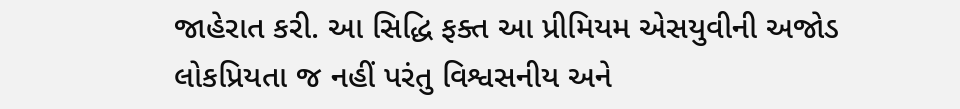જાહેરાત કરી. આ સિદ્ધિ ફક્ત આ પ્રીમિયમ એસયુવીની અજોડ લોકપ્રિયતા જ નહીં પરંતુ વિશ્વસનીય અને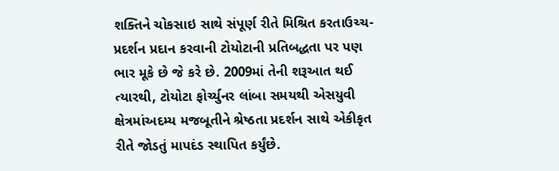શક્તિને ચોકસાઇ સાથે સંપૂર્ણ રીતે મિશ્રિત કરતાઉચ્ચ-પ્રદર્શન પ્રદાન કરવાની ટોયોટાની પ્રતિબદ્ધતા પર પણ ભાર મૂકે છે જે કરે છે. 2009માં તેની શરૂઆત થઈ ત્યારથી, ટોયોટા ફોર્ચ્યુનર લાંબા સમયથી એસયુવી ક્ષેત્રમાંઅદમ્ય મજબૂતીને શ્રેષ્ઠતા પ્રદર્શન સાથે એકીકૃત રીતે જોડતું માપદંડ સ્થાપિત કર્યુંછે.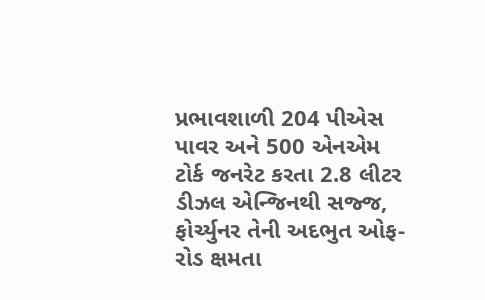પ્રભાવશાળી 204 પીએસ પાવર અને 500 એનએમ ટોર્ક જનરેટ કરતા 2.8 લીટર ડીઝલ એન્જિનથી સજ્જ, ફોર્ચ્યુનર તેની અદભુત ઓફ-રોડ ક્ષમતા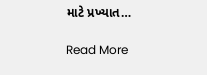માટે પ્રખ્યાત…

Read More